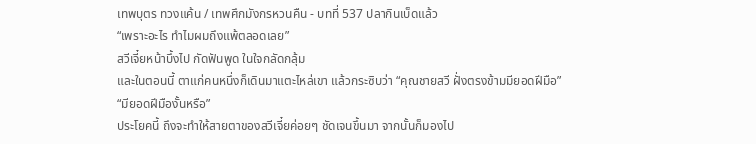เทพบุตร ทวงแค้น / เทพศึกมังกรหวนคืน - บทที่ 537 ปลากินเบ็ดแล้ว
“เพราะอะไร ทำไมผมถึงแพ้ตลอดเลย”
สวีเจี๋ยหน้าบึ้งไป กัดฟันพูด ในใจกลัดกลุ้ม
และในตอนนี้ ตาแก่คนหนึ่งก็เดินมาแตะไหล่เขา แล้วกระซิบว่า “คุณชายสวี ฝั่งตรงข้ามมียอดฝีมือ”
“มียอดฝีมืองั้นหรือ”
ประโยคนี้ ถึงจะทำให้สายตาของสวีเจี๋ยค่อยๆ ชัดเจนขึ้นมา จากนั้นก็มองไป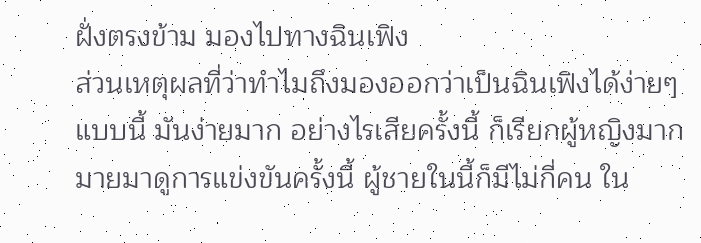ฝั่งตรงข้าม มองไปทางฉินเฟิง
ส่วนเหตุผลที่ว่าทำไมถึงมองออกว่าเป็นฉินเฟิงได้ง่ายๆ แบบนี้ มันง่ายมาก อย่างไรเสียครั้งนี้ ก็เรียกผู้หญิงมากมายมาดูการแข่งขันครั้งนี้ ผู้ชายในนี้ก็มีไม่กี่คน ใน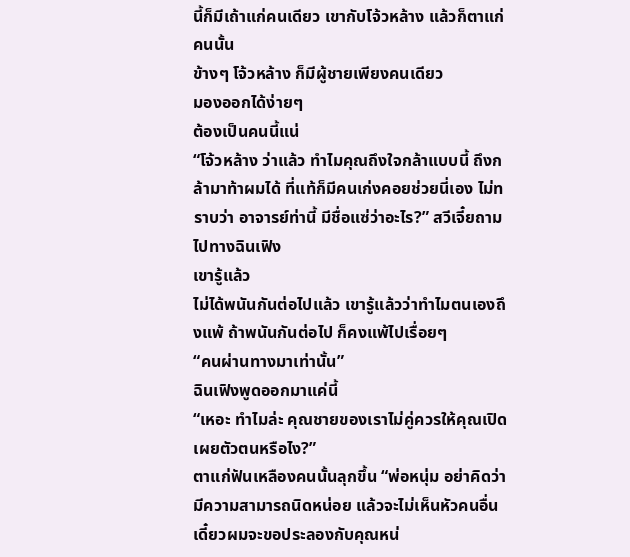นี้ก็มีเถ้าแก่คนเดียว เขากับโจ้วหล้าง แล้วก็ตาแก่คนนั้น
ข้างๆ โจ้วหล้าง ก็มีผู้ชายเพียงคนเดียว
มองออกได้ง่ายๆ
ต้องเป็นคนนี้แน่
“โจ้วหล้าง ว่าแล้ว ทำไมคุณถึงใจกล้าแบบนี้ ถึงกล้ามาท้าผมได้ ที่แท้ก็มีคนเก่งคอยช่วยนี่เอง ไม่ทราบว่า อาจารย์ท่านี้ มีชื่อแซ่ว่าอะไร?” สวีเจี๋ยถามไปทางฉินเฟิง
เขารู้แล้ว
ไม่ได้พนันกันต่อไปแล้ว เขารู้แล้วว่าทำไมตนเองถึงแพ้ ถ้าพนันกันต่อไป ก็คงแพ้ไปเรื่อยๆ
“คนผ่านทางมาเท่านั้น”
ฉินเฟิงพูดออกมาแค่นี้
“เหอะ ทำไมล่ะ คุณชายของเราไม่คู่ควรให้คุณเปิดเผยตัวตนหรือไง?”
ตาแก่ฟันเหลืองคนนั้นลุกขึ้น “พ่อหนุ่ม อย่าคิดว่ามีความสามารถนิดหน่อย แล้วจะไม่เห็นหัวคนอื่น เดี๋ยวผมจะขอประลองกับคุณหน่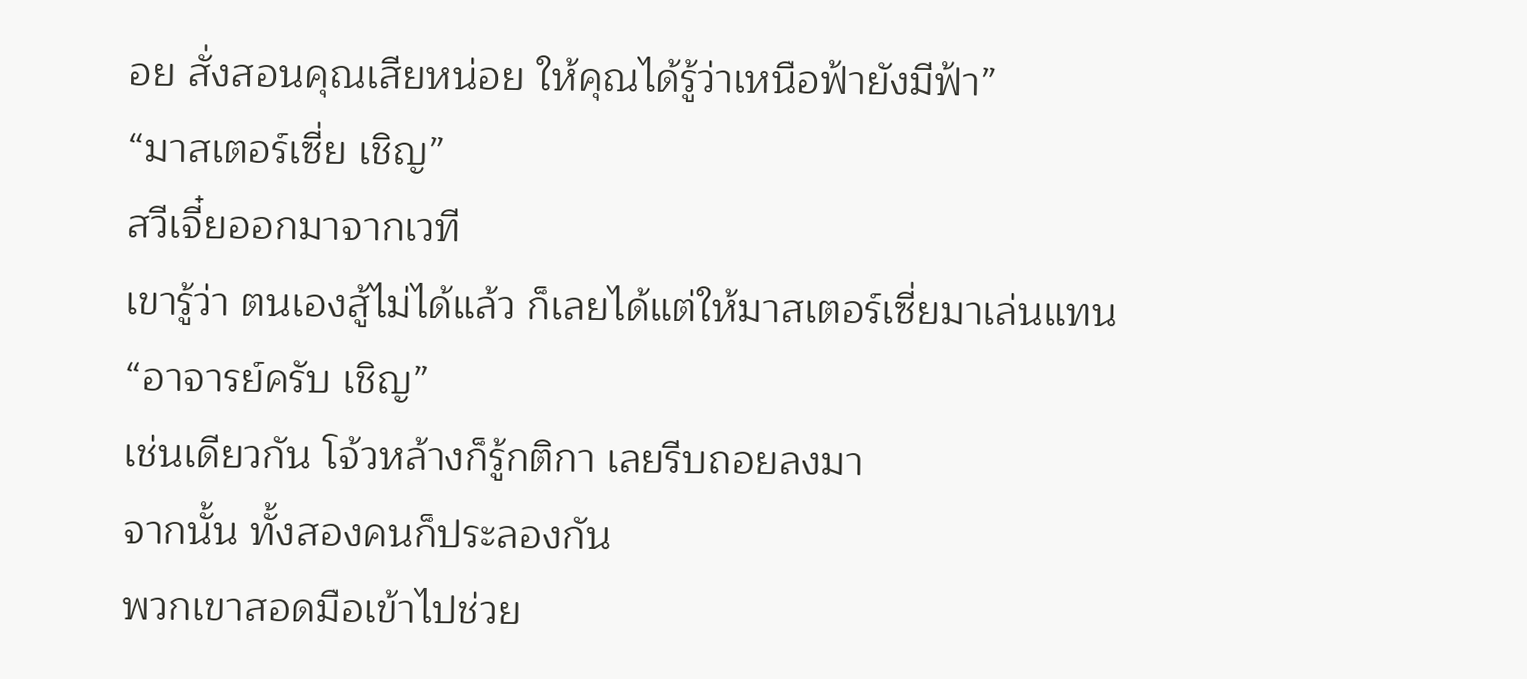อย สั่งสอนคุณเสียหน่อย ให้คุณได้รู้ว่าเหนือฟ้ายังมีฟ้า”
“มาสเตอร์เซี่ย เชิญ”
สวีเจี๋ยออกมาจากเวที
เขารู้ว่า ตนเองสู้ไม่ได้แล้ว ก็เลยได้แต่ให้มาสเตอร์เซี่ยมาเล่นแทน
“อาจารย์ครับ เชิญ”
เช่นเดียวกัน โจ้วหล้างก็รู้กติกา เลยรีบถอยลงมา
จากนั้น ทั้งสองคนก็ประลองกัน
พวกเขาสอดมือเข้าไปช่วย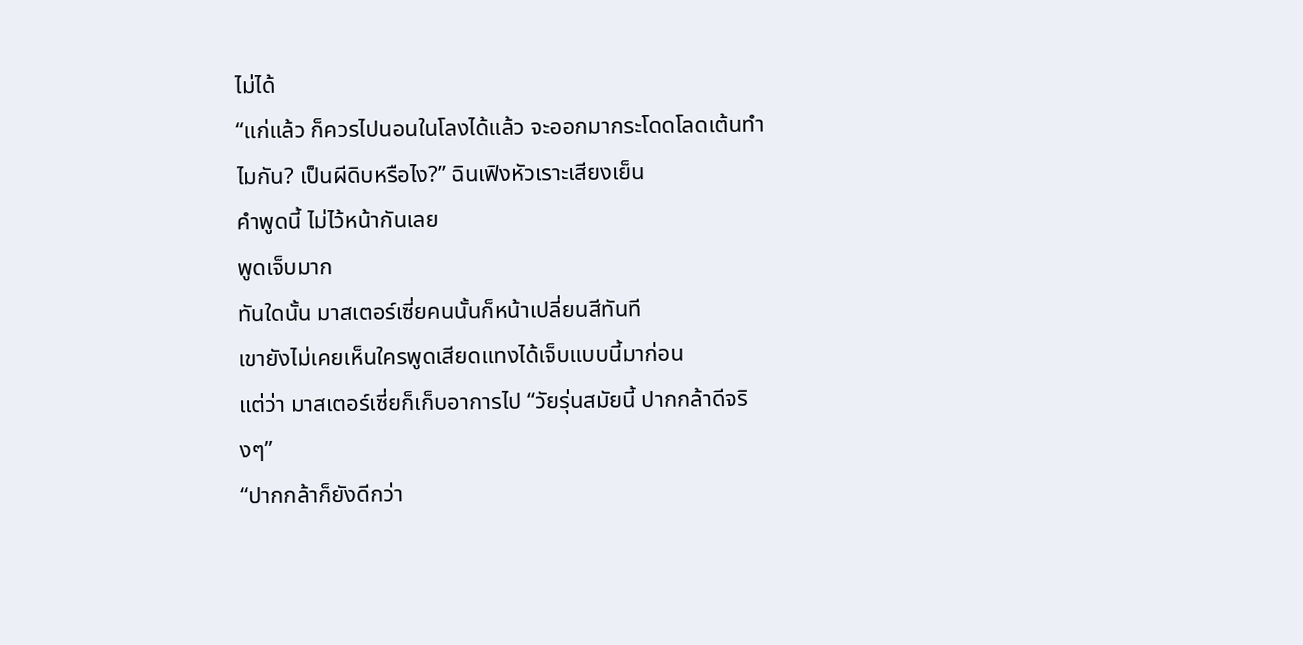ไม่ได้
“แก่แล้ว ก็ควรไปนอนในโลงได้แล้ว จะออกมากระโดดโลดเต้นทำไมกัน? เป็นผีดิบหรือไง?” ฉินเฟิงหัวเราะเสียงเย็น
คำพูดนี้ ไม่ไว้หน้ากันเลย
พูดเจ็บมาก
ทันใดนั้น มาสเตอร์เซี่ยคนนั้นก็หน้าเปลี่ยนสีทันที
เขายังไม่เคยเห็นใครพูดเสียดแทงได้เจ็บแบบนี้มาก่อน
แต่ว่า มาสเตอร์เซี่ยก็เก็บอาการไป “วัยรุ่นสมัยนี้ ปากกล้าดีจริงๆ”
“ปากกล้าก็ยังดีกว่า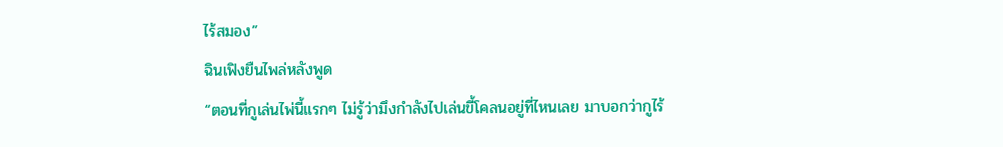ไร้สมอง”
ฉินเฟิงยืนไพล่หลังพูด
“ตอนที่กูเล่นไพ่นี้แรกๆ ไม่รู้ว่ามึงกำลังไปเล่นขี้โคลนอยู่ที่ไหนเลย มาบอกว่ากูไร้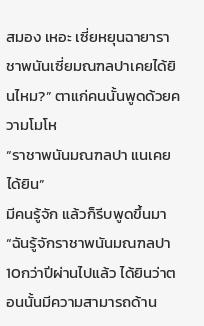สมอง เหอะ เซี่ยหยุนฉายาราชาพนันเซี่ยมณฑลปาเคยได้ยินไหม?” ตาแก่คนนั้นพูดด้วยความโมโห
“ราชาพนันมณฑลปา แนเคยได้ยิน”
มีคนรู้จัก แล้วก็รีบพูดขึ้นมา “ฉันรู้จักราชาพนันมณฑลปา 10กว่าปีผ่านไปแล้ว ได้ยินว่าตอนนั้นมีความสามารถด้าน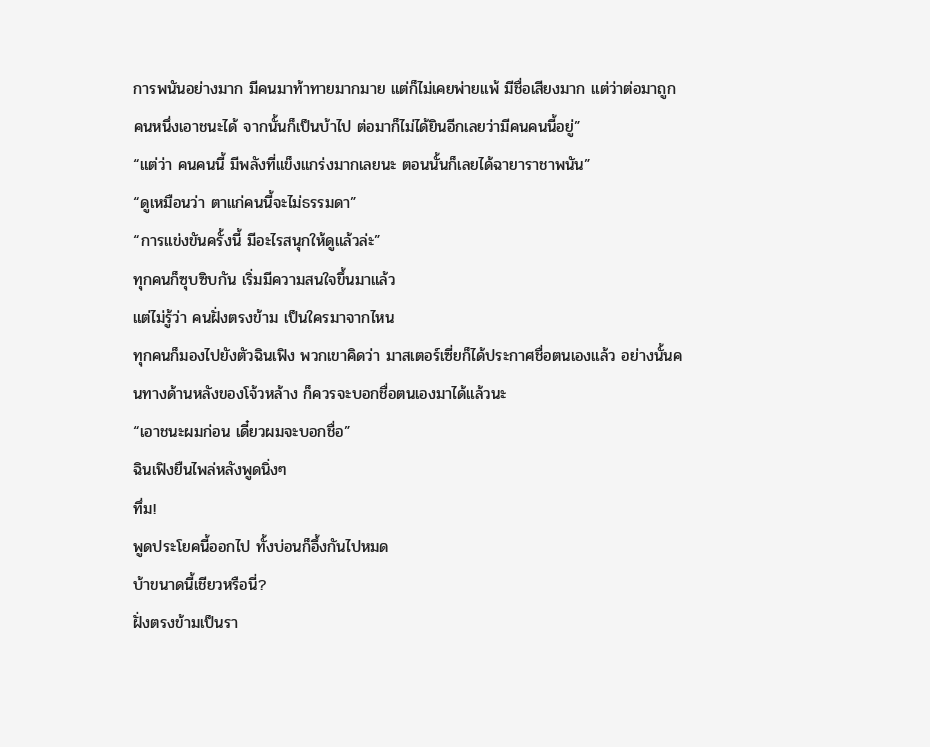การพนันอย่างมาก มีคนมาท้าทายมากมาย แต่ก็ไม่เคยพ่ายแพ้ มีชื่อเสียงมาก แต่ว่าต่อมาถูกคนหนึ่งเอาชนะได้ จากนั้นก็เป็นบ้าไป ต่อมาก็ไม่ได้ยินอีกเลยว่ามีคนคนนี้อยู่”
“แต่ว่า คนคนนี้ มีพลังที่แข็งแกร่งมากเลยนะ ตอนนั้นก็เลยได้ฉายาราชาพนัน”
“ดูเหมือนว่า ตาแก่คนนี้จะไม่ธรรมดา”
“การแข่งขันครั้งนี้ มีอะไรสนุกให้ดูแล้วล่ะ”
ทุกคนก็ซุบซิบกัน เริ่มมีความสนใจขึ้นมาแล้ว
แต่ไม่รู้ว่า คนฝั่งตรงข้าม เป็นใครมาจากไหน
ทุกคนก็มองไปยังตัวฉินเฟิง พวกเขาคิดว่า มาสเตอร์เซี่ยก็ได้ประกาศชื่อตนเองแล้ว อย่างนั้นคนทางด้านหลังของโจ้วหล้าง ก็ควรจะบอกชื่อตนเองมาได้แล้วนะ
“เอาชนะผมก่อน เดี๋ยวผมจะบอกชื่อ”
ฉินเฟิงยืนไพล่หลังพูดนิ่งๆ
ทึ่ม!
พูดประโยคนี้ออกไป ทั้งบ่อนก็อึ้งกันไปหมด
บ้าขนาดนี้เชียวหรือนี่?
ฝั่งตรงข้ามเป็นรา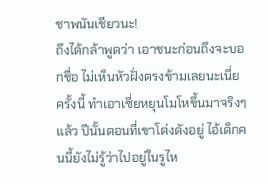ชาพนันเชียวนะ!
ถึงได้กล้าพูดว่า เอาชนะก่อนถึงจะบอกชื่อ ไม่เห็นหัวฝั่งตรงข้ามเลยนะเนี่ย
ครั้งนี้ ทำเอาเซี่ยหยุนโมโหขึ้นมาจริงๆแล้ว ปีนั้นตอนที่เขาโด่งดังอยู่ ไอ้เด็กคนนี้ยังไม่รู้ว่าไปอยู่ในรูไห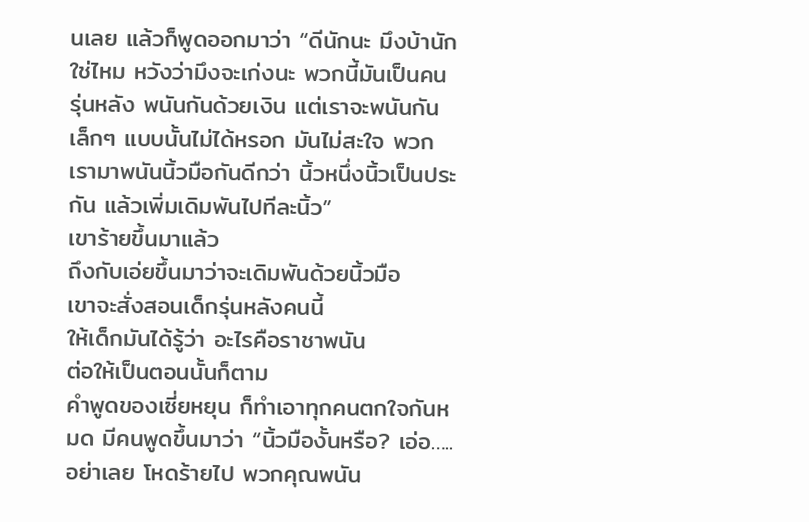นเลย แล้วก็พูดออกมาว่า “ดีนักนะ มึงบ้านักใช่ไหม หวังว่ามึงจะเก่งนะ พวกนี้มันเป็นคนรุ่นหลัง พนันกันด้วยเงิน แต่เราจะพนันกันเล็กๆ แบบนั้นไม่ได้หรอก มันไม่สะใจ พวกเรามาพนันนิ้วมือกันดีกว่า นิ้วหนึ่งนิ้วเป็นประกัน แล้วเพิ่มเดิมพันไปทีละนิ้ว”
เขาร้ายขึ้นมาแล้ว
ถึงกับเอ่ยขึ้นมาว่าจะเดิมพันด้วยนิ้วมือ
เขาจะสั่งสอนเด็กรุ่นหลังคนนี้
ให้เด็กมันได้รู้ว่า อะไรคือราชาพนัน
ต่อให้เป็นตอนนั้นก็ตาม
คำพูดของเซี่ยหยุน ก็ทำเอาทุกคนตกใจกันหมด มีคนพูดขึ้นมาว่า “นิ้วมืองั้นหรือ? เอ่อ…..อย่าเลย โหดร้ายไป พวกคุณพนัน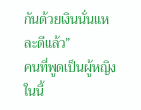กันด้วยเงินนั่นแหละดีแล้ว”
คนที่พูดเป็นผู้หญิง
ในนี้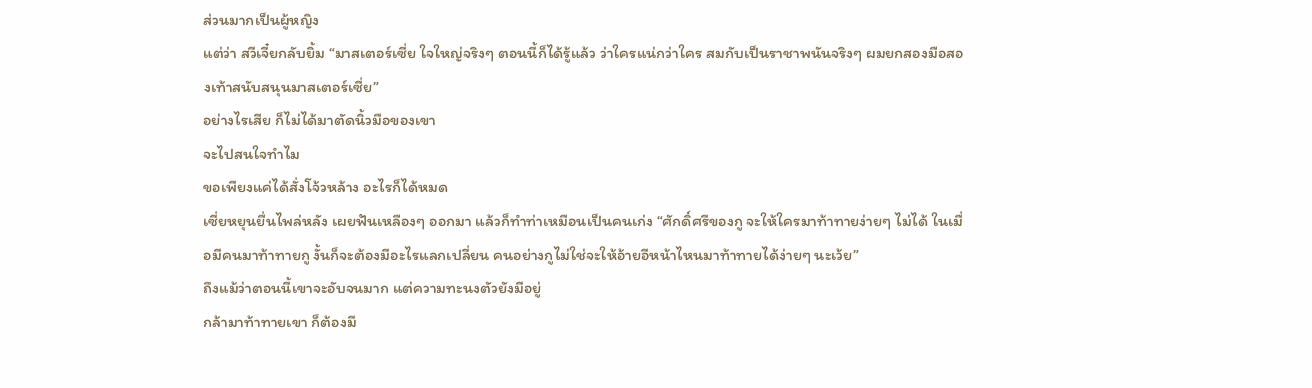ส่วนมากเป็นผู้หญิง
แต่ว่า สวีเจี๋ยกลับยิ้ม “มาสเตอร์เซี่ย ใจใหญ่จริงๆ ตอนนี้ก็ได้รู้แล้ว ว่าใครแน่กว่าใคร สมกับเป็นราชาพนันจริงๆ ผมยกสองมือสองเท้าสนับสนุนมาสเตอร์เซี่ย”
อย่างไรเสีย ก็ไม่ได้มาตัดนิ้วมือของเขา
จะไปสนใจทำไม
ขอเพียงแค่ได้สั่งโจ้วหล้าง อะไรก็ได้หมด
เซี่ยหยุนยื่นไพล่หลัง เผยฟันเหลืองๆ ออกมา แล้วก็ทำท่าเหมือนเป็นคนเก่ง “ศักดิ์ศรีของกู จะให้ใครมาท้าทายง่ายๆ ไม่ได้ ในเมื่อมีคนมาท้าทายกู งั้นก็จะต้องมีอะไรแลกเปลี่ยน คนอย่างกูไม่ใช่จะให้อ้ายอีหน้าไหนมาท้าทายได้ง่ายๆ นะเว้ย”
ถึงแม้ว่าตอนนี้เขาจะอับจนมาก แต่ความทะนงตัวยังมีอยู่
กล้ามาท้าทายเขา ก็ต้องมี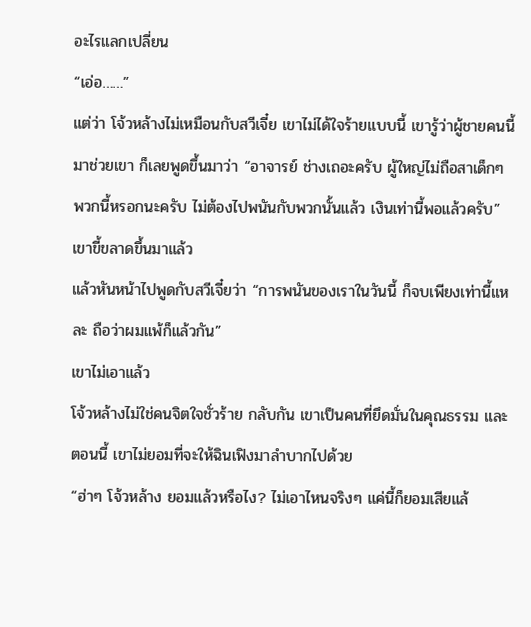อะไรแลกเปลี่ยน
“เอ่อ……”
แต่ว่า โจ้วหล้างไม่เหมือนกับสวีเจี๋ย เขาไม่ได้ใจร้ายแบบนี้ เขารู้ว่าผู้ชายคนนี้มาช่วยเขา ก็เลยพูดขึ้นมาว่า “อาจารย์ ช่างเถอะครับ ผู้ใหญ่ไม่ถือสาเด็กๆ พวกนี้หรอกนะครับ ไม่ต้องไปพนันกับพวกนั้นแล้ว เงินเท่านี้พอแล้วครับ”
เขาขี้ขลาดขึ้นมาแล้ว
แล้วหันหน้าไปพูดกับสวีเจี๋ยว่า “การพนันของเราในวันนี้ ก็จบเพียงเท่านี้แหละ ถือว่าผมแพ้ก็แล้วกัน”
เขาไม่เอาแล้ว
โจ้วหล้างไม่ใช่คนจิตใจชั่วร้าย กลับกัน เขาเป็นคนที่ยึดมั่นในคุณธรรม และตอนนี้ เขาไม่ยอมที่จะให้ฉินเฟิงมาลำบากไปด้วย
“ฮ่าๆ โจ้วหล้าง ยอมแล้วหรือไง? ไม่เอาไหนจริงๆ แค่นี้ก็ยอมเสียแล้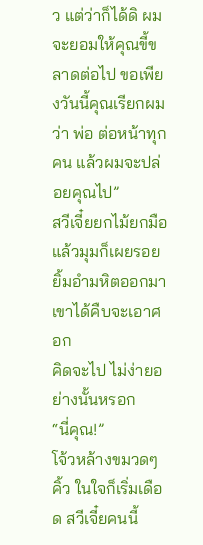ว แต่ว่าก็ได้ดิ ผมจะยอมให้คุณขี้ขลาดต่อไป ขอเพียงวันนี้คุณเรียกผมว่า พ่อ ต่อหน้าทุกคน แล้วผมจะปล่อยคุณไป”
สวีเจี๋ยยกไม้ยกมือ แล้วมุมก็เผยรอยยิ้มอำมหิตออกมา
เขาได้คืบจะเอาศอก
คิดจะไป ไม่ง่ายอย่างนั้นหรอก
“นี่คุณ!”
โจ้วหล้างขมวดๆ คิ้ว ในใจก็เริ่มเดือด สวีเจี๋ยคนนี้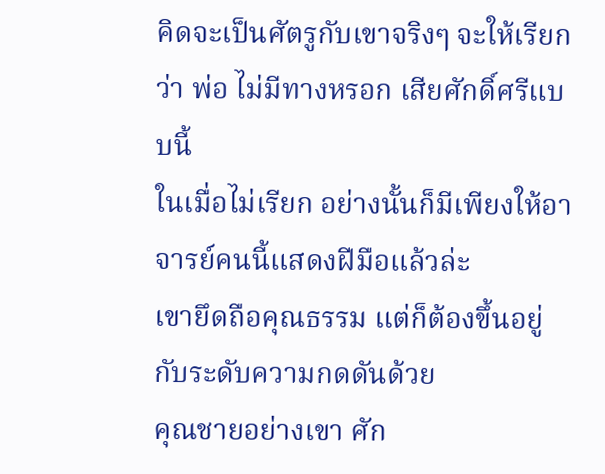คิดจะเป็นศัตรูกับเขาจริงๆ จะให้เรียกว่า พ่อ ไม่มีทางหรอก เสียศักดิ์ศรีแบบนี้
ในเมื่อไม่เรียก อย่างนั้นก็มีเพียงให้อาจารย์คนนี้แสดงฝีมือแล้วล่ะ
เขายึดถือคุณธรรม แต่ก็ต้องขึ้นอยู่กับระดับความกดดันด้วย
คุณชายอย่างเขา ศัก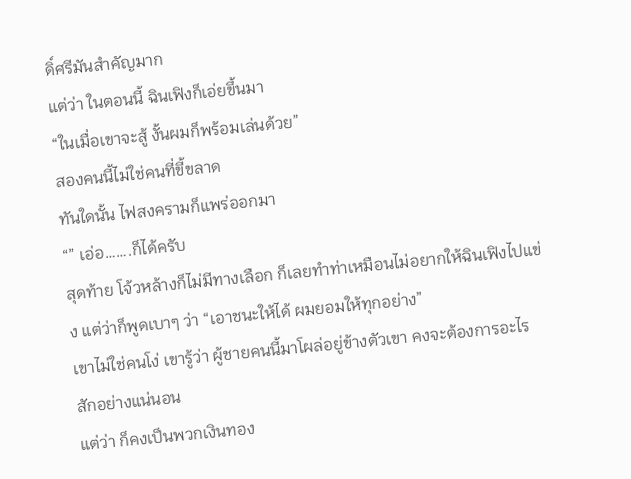ดิ์ศรีมันสำคัญมาก
แต่ว่า ในตอนนี้ ฉินเฟิงก็เอ่ยขึ้นมา
“ในเมื่อเขาจะสู้ งั้นผมก็พร้อมเล่นด้วย”
สองคนนี้ไม่ใช่คนที่ขี้ขลาด
ทันใดนั้น ไฟสงครามก็แพร่ออกมา
“” เอ่อ…….ก็ได้ครับ
สุดท้าย โจ้วหล้างก็ไม่มีทางเลือก ก็เลยทำท่าเหมือนไม่อยากให้ฉินเฟิงไปแข่ง แต่ว่าก็พูดเบาๆ ว่า “เอาชนะให้ได้ ผมยอมให้ทุกอย่าง”
เขาไม่ใช่คนโง่ เขารู้ว่า ผู้ชายคนนี้มาโผล่อยู่ข้างตัวเขา คงจะต้องการอะไรสักอย่างแน่นอน
แต่ว่า ก็คงเป็นพวกเงินทอง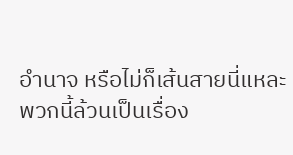อำนาจ หรือไม่ก็เส้นสายนี่แหละ
พวกนี้ล้วนเป็นเรื่อง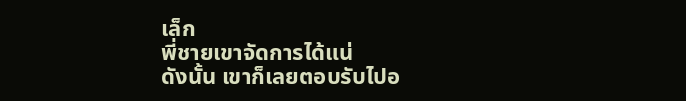เล็ก
พี่ชายเขาจัดการได้แน่
ดังนั้น เขาก็เลยตอบรับไปอ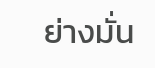ย่างมั่น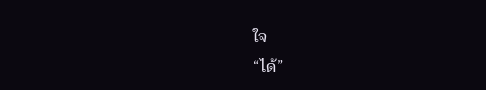ใจ
“ได้”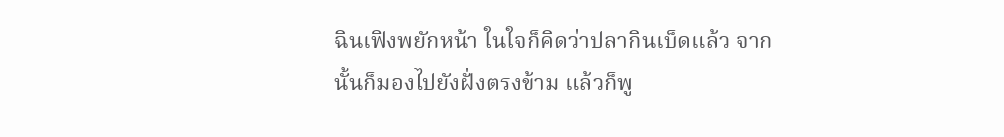ฉินเฟิงพยักหน้า ในใจก็คิดว่าปลากินเบ็ดแล้ว จากนั้นก็มองไปยังฝั่งตรงข้าม แล้วก็พู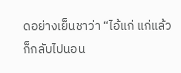ดอย่างเย็นชาว่า “ไอ้แก่ แก่แล้วก็กลับไปนอน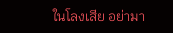ในโลงเสีย อย่ามา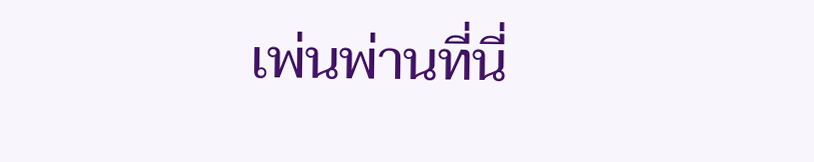เพ่นพ่านที่นี่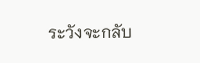ระวังจะกลับ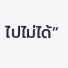ไปไม่ได้”